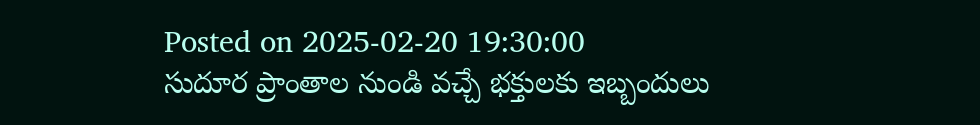Posted on 2025-02-20 19:30:00
సుదూర ప్రాంతాల నుండి వచ్చే భక్తులకు ఇబ్బందులు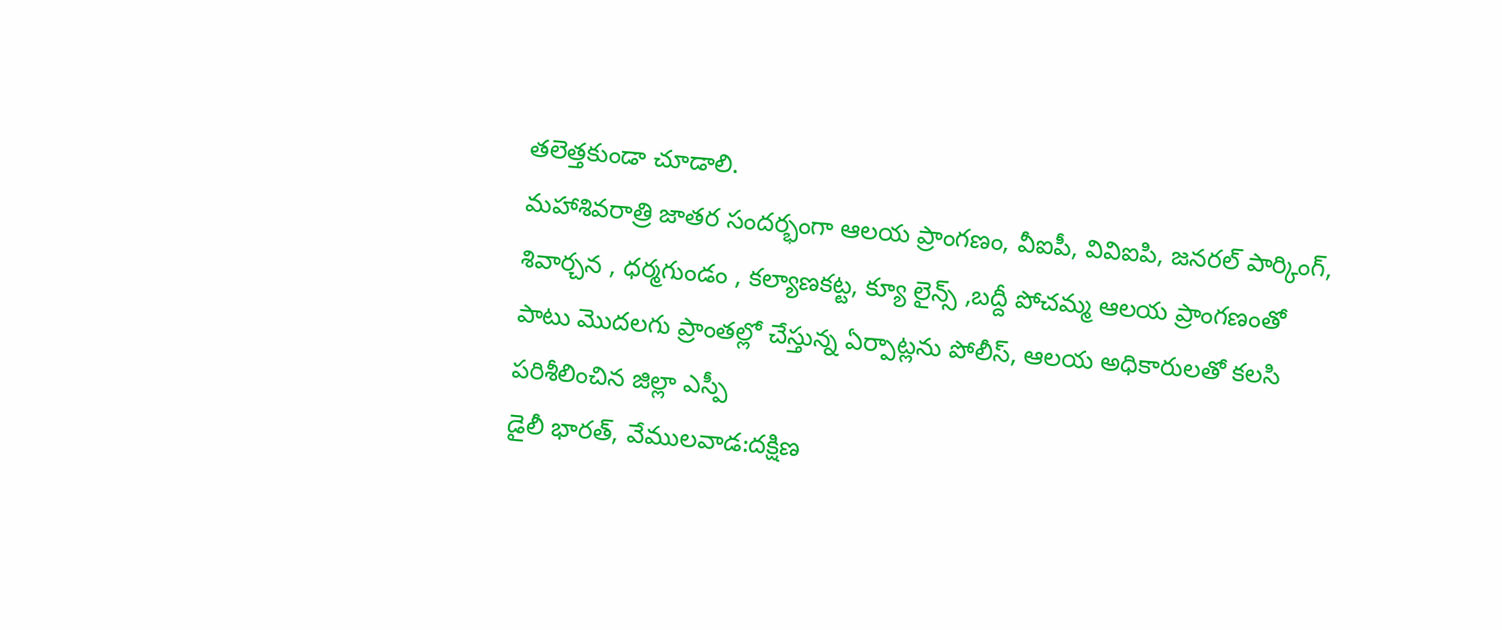తలెత్తకుండా చూడాలి.
మహాశివరాత్రి జాతర సందర్భంగా ఆలయ ప్రాంగణం, వీఐపీ, వివిఐపి, జనరల్ పార్కింగ్, శివార్చన , ధర్మగుండం , కల్యాణకట్ట, క్యూ లైన్స్ ,బద్దీ పోచమ్మ ఆలయ ప్రాంగణంతో పాటు మొదలగు ప్రాంతల్లో చేస్తున్న ఏర్పాట్లను పోలీస్, ఆలయ అధికారులతో కలసి పరిశీలించిన జిల్లా ఎస్పీ
డైలీ భారత్, వేములవాడ:దక్షిణ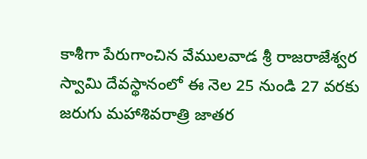కాశీగా పేరుగాంచిన వేములవాడ శ్రీ రాజరాజేశ్వర స్వామి దేవస్థానంలో ఈ నెల 25 నుండి 27 వరకు జరుగు మహాశివరాత్రి జాతర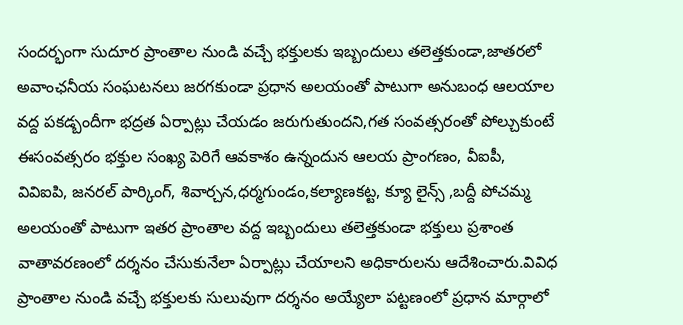సందర్భంగా సుదూర ప్రాంతాల నుండి వచ్చే భక్తులకు ఇబ్బందులు తలెత్తకుండా,జాతరలో అవాంఛనీయ సంఘటనలు జరగకుండా ప్రధాన అలయంతో పాటుగా అనుబంధ ఆలయాల వద్ద పకడ్బందీగా భద్రత ఏర్పాట్లు చేయడం జరుగుతుందని,గత సంవత్సరంతో పోల్చుకుంటే ఈసంవత్సరం భక్తుల సంఖ్య పెరిగే ఆవకాశం ఉన్నందున ఆలయ ప్రాంగణం, వీఐపీ, వివిఐపి, జనరల్ పార్కింగ్, శివార్చన,ధర్మగుండం,కల్యాణకట్ట, క్యూ లైన్స్ ,బద్దీ పోచమ్మ అలయంతో పాటుగా ఇతర ప్రాంతాల వద్ద ఇబ్బందులు తలెత్తకుండా భక్తులు ప్రశాంత వాతావరణంలో దర్శనం చేసుకునేలా ఏర్పాట్లు చేయాలని అధికారులను ఆదేశించారు.వివిధ ప్రాంతాల నుండి వచ్చే భక్తులకు సులువుగా దర్శనం అయ్యేలా పట్టణంలో ప్రధాన మార్గాలో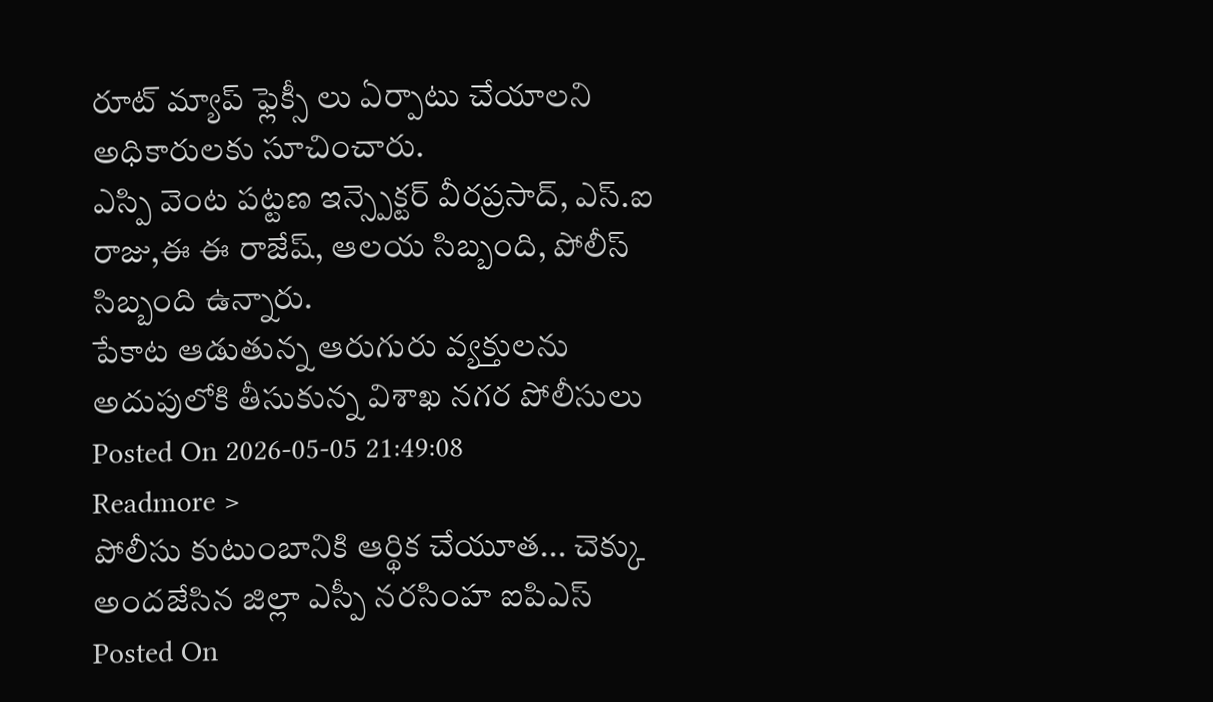రూట్ మ్యాప్ ఫ్లెక్సీ లు ఏర్పాటు చేయాలని అధికారులకు సూచించారు.
ఎస్పి వెంట పట్టణ ఇన్స్పెక్టర్ వీరప్రసాద్, ఎస్.ఐ రాజు,ఈ ఈ రాజేష్, ఆలయ సిబ్బంది, పోలీస్ సిబ్బంది ఉన్నారు.
పేకాట ఆడుతున్న ఆరుగురు వ్యక్తులను అదుపులోకి తీసుకున్న విశాఖ నగర పోలీసులు
Posted On 2026-05-05 21:49:08
Readmore >
పోలీసు కుటుంబానికి ఆర్థిక చేయూత... చెక్కు అందజేసిన జిల్లా ఎస్పీ నరసింహ ఐపిఎస్
Posted On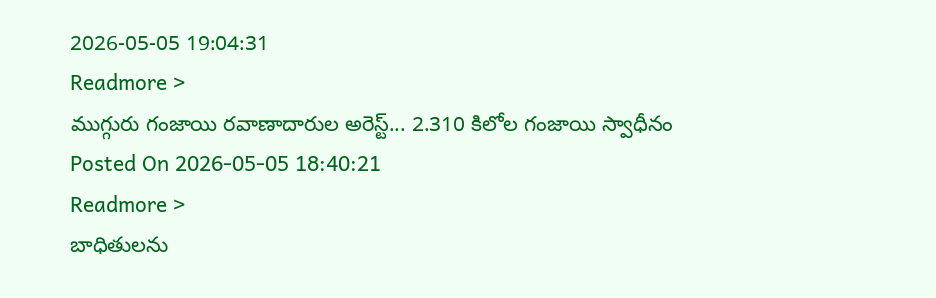2026-05-05 19:04:31
Readmore >
ముగ్గురు గంజాయి రవాణాదారుల అరెస్ట్... 2.310 కిలోల గంజాయి స్వాధీనం
Posted On 2026-05-05 18:40:21
Readmore >
బాధితులను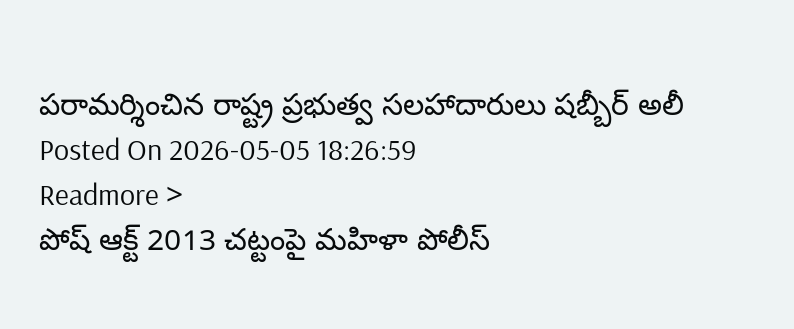పరామర్శించిన రాష్ట్ర ప్రభుత్వ సలహాదారులు షబ్బీర్ అలీ
Posted On 2026-05-05 18:26:59
Readmore >
పోష్ ఆక్ట్ 2013 చట్టంపై మహిళా పోలీస్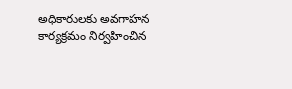అధికారులకు అవగాహన కార్యక్రమం నిర్వహించిన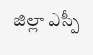జిల్లా ఎస్పీ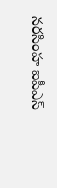నరసింహ ఐపీఎస్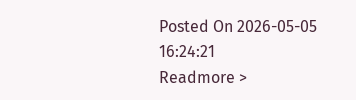Posted On 2026-05-05 16:24:21
Readmore >